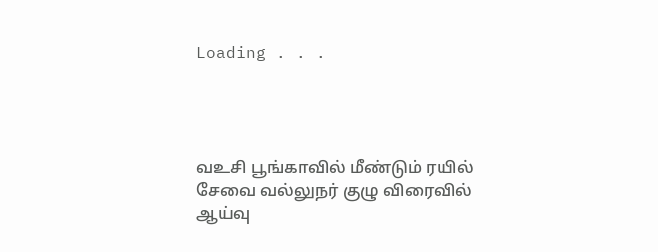Loading . . .




வஉசி பூங்காவில் மீண்டும் ரயில் சேவை வல்லுநர் குழு விரைவில் ஆய்வு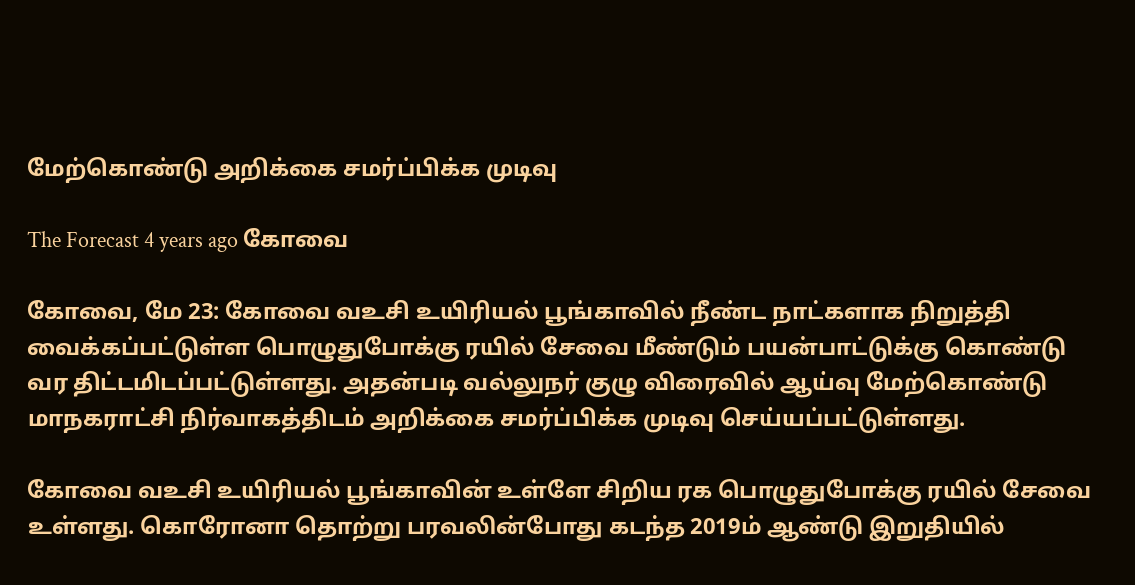மேற்கொண்டு அறிக்கை சமர்ப்பிக்க முடிவு

The Forecast 4 years ago கோவை

கோவை, மே 23: கோவை வஉசி உயிரியல் பூங்காவில் நீண்ட நாட்களாக நிறுத்தி வைக்கப்பட்டுள்ள பொழுதுபோக்கு ரயில் சேவை மீண்டும் பயன்பாட்டுக்கு கொண்டு வர திட்டமிடப்பட்டுள்ளது. அதன்படி வல்லுநர் குழு விரைவில் ஆய்வு மேற்கொண்டு மாநகராட்சி நிர்வாகத்திடம் அறிக்கை சமர்ப்பிக்க முடிவு செய்யப்பட்டுள்ளது.

கோவை வஉசி உயிரியல் பூங்காவின் உள்ளே சிறிய ரக பொழுதுபோக்கு ரயில் சேவை உள்ளது. கொரோனா தொற்று பரவலின்போது கடந்த 2019ம் ஆண்டு இறுதியில்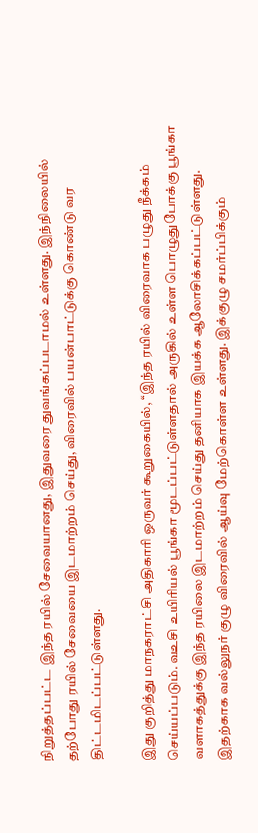நிறுத்தப்பட்ட இந்த ரயில் சேவையானது, இதுவரை துவங்கப்படாமல் உள்ளது. இந்நிலையில் தற்போது ரயில் சேவையை இடமாற்றம் செய்து, விரைவில் பயன்பாட்டுக்கு கொண்டு வர திட்டமிடப்பட்டுள்ளது.

இது குறித்து மாநகராட்சி அதிகாரி ஒருவர் கூறுகையில், ‘‘இந்த ரயில் விரைவாக பழுது நீக்கம் செய்யப்படும். வஉசி உயிரியல் பூங்கா மூடப்பட்டுள்ளதால் அருகில் உள்ள பொழுதுபோக்கு பூங்கா வளாகத்துக்கு இந்த ரயிலை இடமாற்றம் செய்து தனியாக இயக்க ஆலோசிக்கப்பட்டுள்ளது. இதற்காக வல்லுநர் குழு விரைவில் ஆய்வு மேற்கொள்ள உள்ளது. இக்குழு சமர்ப்பிக்கும்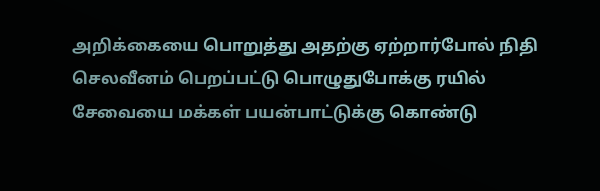அறிக்கையை பொறுத்து அதற்கு ஏற்றார்போல் நிதி செலவீனம் பெறப்பட்டு பொழுதுபோக்கு ரயில் சேவையை மக்கள் பயன்பாட்டுக்கு கொண்டு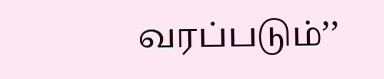வரப்படும்’’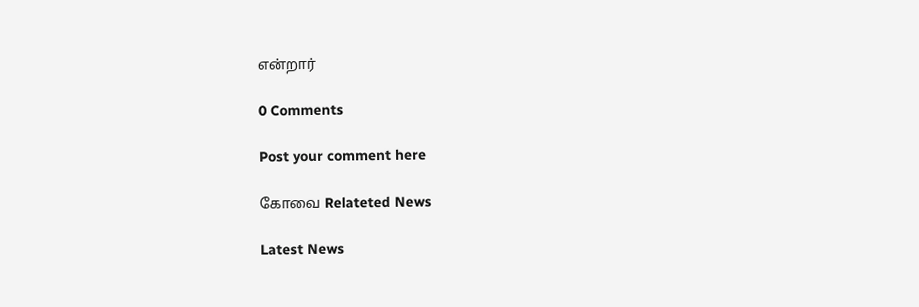என்றார்

0 Comments

Post your comment here

கோவை Relateted News

Latest News